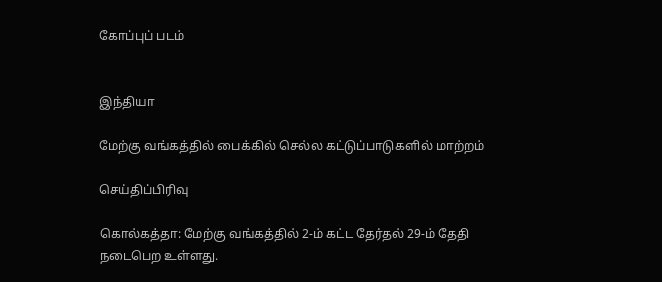கோப்புப் படம்


இந்தியா

மேற்கு வங்கத்தில் பைக்கில் செல்ல கட்டுப்பாடுகளில் மாற்றம்

செய்திப்பிரிவு

கொல்கத்தா: மேற்கு வங்கத்தில் 2-ம் கட்ட தேர்தல் 29-ம் தேதி நடைபெற உள்ளது.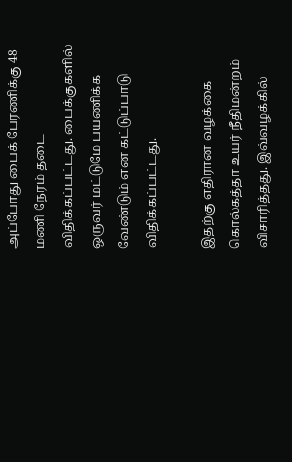அப்போது பைக் பேரணிக்கு 48 மணி நேரம் தடை விதிக்கப்பட்டது. பைக்குகளில் ஒருவர் மட்டுமே பயணிக்க வேண்டும் என கட்டுப்பாடு விதிக்கப்பட்டது.

இதற்கு எதிரான வழக்கை கொல்கத்தா உயர் நீதிமன்றம் விசாரித்தது. இவ்வழக்கில்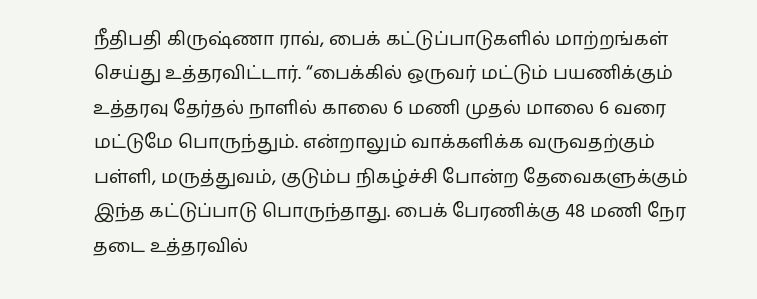நீதிபதி கிருஷ்ணா ராவ், பைக் கட்டுப்பாடுகளில் மாற்றங்கள் செய்து உத்தரவிட்டார். ‘‘பைக்கில் ஒருவர் மட்டும் பயணிக்கும் உத்தரவு தேர்தல் நாளில் காலை 6 மணி முதல் மாலை 6 வரை மட்டுமே பொருந்தும். என்றாலும் வாக்களிக்க வருவதற்கும் பள்ளி, மருத்துவம், குடும்ப நிகழ்ச்சி போன்ற தேவைகளுக்கும் இந்த கட்டுப்பாடு பொருந்தாது. பைக் பேரணிக்கு 48 மணி நேர தடை உத்தரவில்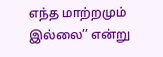எந்த மாற்றமும் இல்லை’’ என்று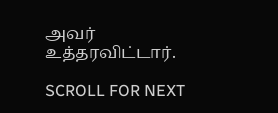அவர் உத்தரவிட்டார்.

SCROLL FOR NEXT